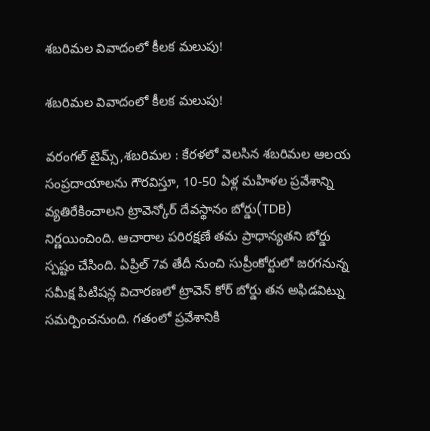శబరిమల వివాదంలో కీలక మలుపు!

శబరిమల వివాదంలో కీలక మలుపు!

వరంగల్ టైమ్స్,శబరిమల : కేరళలో వెలసిన శబరిమల ఆలయ సంప్రదాయాలను గౌరవిస్తూ, 10-50 ఏళ్ల మహిళల ప్రవేశాన్ని వ్యతిరేకించాలని ట్రావెన్కోర్ దేవస్థానం బోర్డు(TDB) నిర్ణయించింది. ఆచారాల పరిరక్షణే తమ ప్రాధాన్యతని బోర్డు స్పష్టం చేసింది. ఏప్రిల్ 7వ తేదీ నుంచి సుప్రీంకోర్టులో జరగనున్న సమీక్ష పిటిషన్ల విచారణలో ట్రావెన్ కోర్ బోర్డు తన అఫిడవిట్ను సమర్పించనుంది. గతంలో ప్రవేశానికి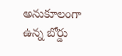అనుకూలంగా ఉన్న బోర్డు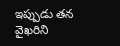ఇప్పుడు తన వైఖరిని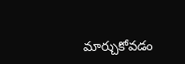మార్చుకోవడం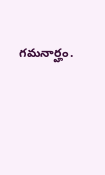గమనార్హం.